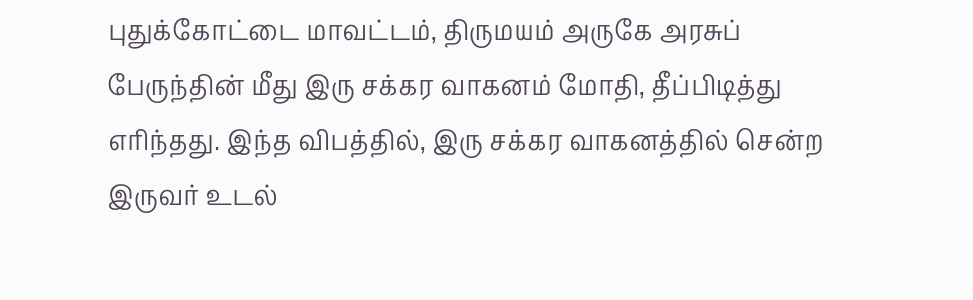புதுக்கோட்டை மாவட்டம், திருமயம் அருகே அரசுப் பேருந்தின் மீது இரு சக்கர வாகனம் மோதி, தீப்பிடித்து எரிந்தது. இந்த விபத்தில், இரு சக்கர வாகனத்தில் சென்ற இருவர் உடல்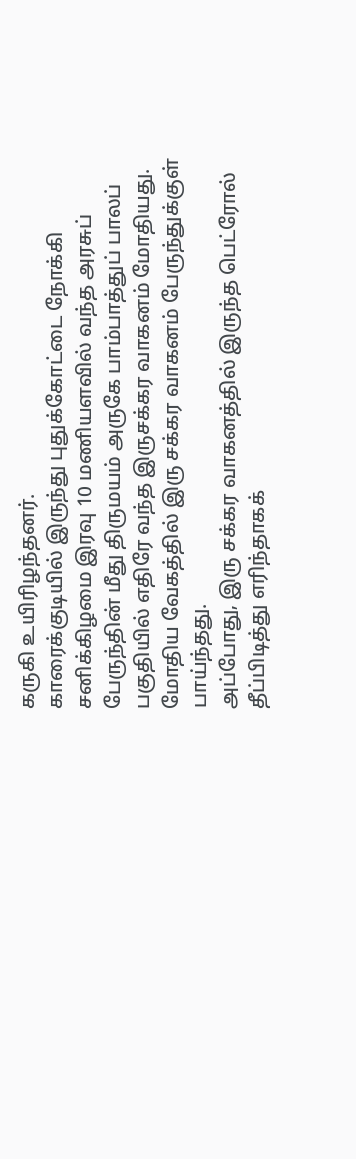கருகி உயிரிழந்தனர்.
காரைக்குடியில் இருந்து புதுக்கோட்டை நோக்கி சனிக்கிழமை இரவு 10 மணியளவில் வந்த அரசுப் பேருந்தின் மீது திருமயம் அருகே பாம்பாத்துப் பாலப் பகுதியில் எதிரே வந்த இருசக்கர வாகனம் மோதியது. மோதிய வேகத்தில் இரு சக்கர வாகனம் பேருந்துக்குள் பாய்ந்தது.
அப்போது, இரு சக்கர வாகனத்தில் இருந்த பெட்ரோல் தீப்பிடித்து எரிந்தாகக்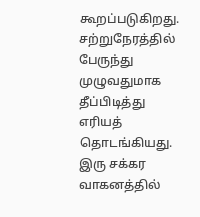கூறப்படுகிறது. சற்றுநேரத்தில் பேருந்து முழுவதுமாக தீப்பிடித்து எரியத் தொடங்கியது. இரு சக்கர வாகனத்தில்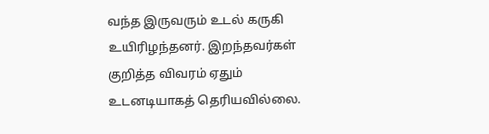வந்த இருவரும் உடல் கருகி உயிரிழந்தனர். இறந்தவர்கள் குறித்த விவரம் ஏதும் உடனடியாகத் தெரியவில்லை.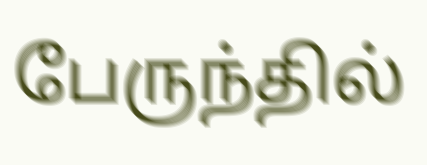பேருந்தில்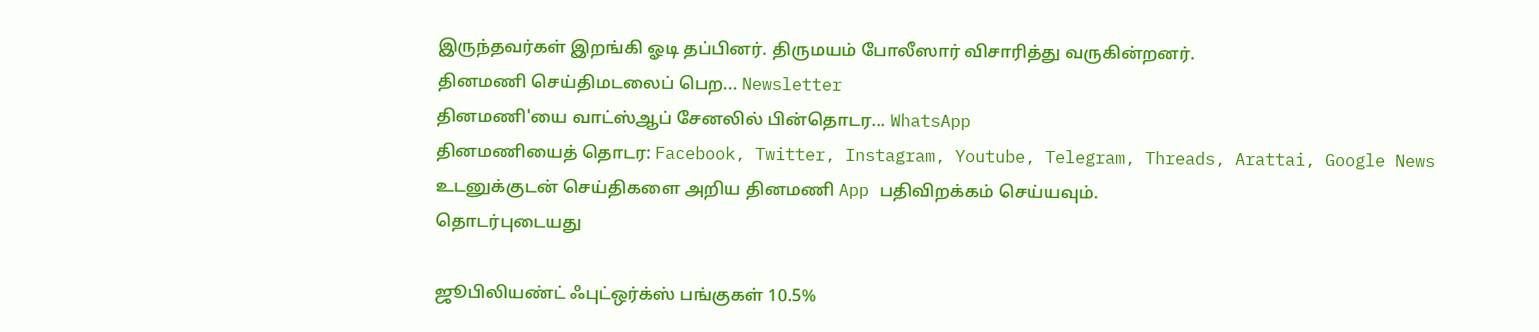இருந்தவர்கள் இறங்கி ஓடி தப்பினர். திருமயம் போலீஸார் விசாரித்து வருகின்றனர்.
தினமணி செய்திமடலைப் பெற... Newsletter
தினமணி'யை வாட்ஸ்ஆப் சேனலில் பின்தொடர... WhatsApp
தினமணியைத் தொடர: Facebook, Twitter, Instagram, Youtube, Telegram, Threads, Arattai, Google News
உடனுக்குடன் செய்திகளை அறிய தினமணி App பதிவிறக்கம் செய்யவும்.
தொடர்புடையது

ஜூபிலியண்ட் ஃபுட்ஒர்க்ஸ் பங்குகள் 10.5%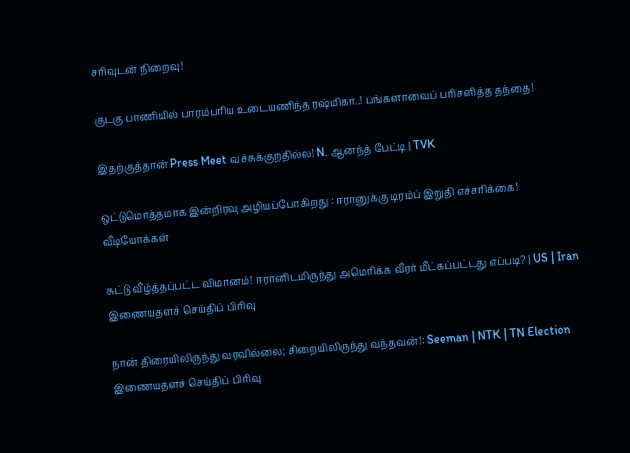சரிவுடன் நிறைவு!

குடகு பாணியில் பாரம்பரிய உடையணிந்த ரஷ்மிகா..! பங்களாவைப் பரிசளித்த தந்தை!

இதற்குத்தான் Press Meet வச்சுக்குறதில்ல! N. ஆனந்த் பேட்டி | TVK

ஒட்டுமொத்தமாக இன்றிரவு அழியப்போகிறது : ஈரானுக்கு டிரம்ப் இறுதி எச்சரிக்கை!
வீடியோக்கள்

சுட்டு வீழ்த்தப்பட்ட விமானம்! ஈரானிடமிருந்து அமெரிக்க வீரர் மீட்கப்பட்டது எப்படி? | US | Iran
இணையதளச் செய்திப் பிரிவு

நான் திரையிலிருந்து வரவில்லை; சிறையிலிருந்து வந்தவன்!: Seeman | NTK | TN Election
இணையதளச் செய்திப் பிரிவு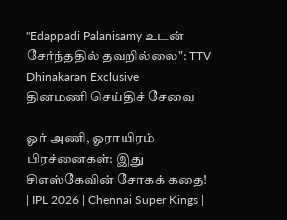"Edappadi Palanisamy உடன் சேர்ந்ததில் தவறில்லை": TTV Dhinakaran Exclusive
தினமணி செய்திச் சேவை

ஓர் அணி, ஓராயிரம் பிரச்னைகள்: இது சிஎஸ்கேவின் சோகக் கதை! | IPL 2026 | Chennai Super Kings |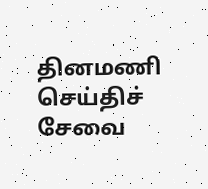தினமணி செய்திச் சேவை